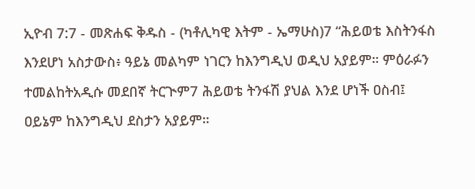ኢዮብ 7:7 - መጽሐፍ ቅዱስ - (ካቶሊካዊ እትም - ኤማሁስ)7 “ሕይወቴ እስትንፋስ እንደሆነ አስታውስ፥ ዓይኔ መልካም ነገርን ከእንግዲህ ወዲህ አያይም። ምዕራፉን ተመልከትአዲሱ መደበኛ ትርጒም7 ሕይወቴ ትንፋሽ ያህል እንደ ሆነች ዐስብ፤ ዐይኔም ከእንግዲህ ደስታን አያይም።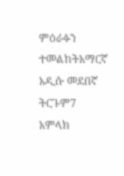ምዕራፉን ተመልከትአማርኛ አዲሱ መደበኛ ትርጉም7 አምላክ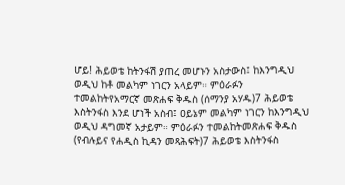ሆይ! ሕይወቴ ከትንፋሽ ያጠረ መሆኑን አስታውስ፤ ከእንግዲህ ወዲህ ከቶ መልካም ነገርን አላይም። ምዕራፉን ተመልከትየአማርኛ መጽሐፍ ቅዱስ (ሰማንያ አሃዱ)7 ሕይወቴ እስትንፋስ እንደ ሆነች አስብ፤ ዐይኔም መልካም ነገርን ከእንግዲህ ወዲህ ዳግመኛ አታይም። ምዕራፉን ተመልከትመጽሐፍ ቅዱስ (የብሉይና የሐዲስ ኪዳን መጻሕፍት)7 ሕይወቴ እስትንፋስ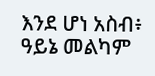እንደ ሆነ አስብ፥ ዓይኔ መልካም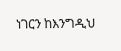ነገርን ከእንግዲህ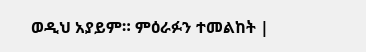ወዲህ አያይም። ምዕራፉን ተመልከት |